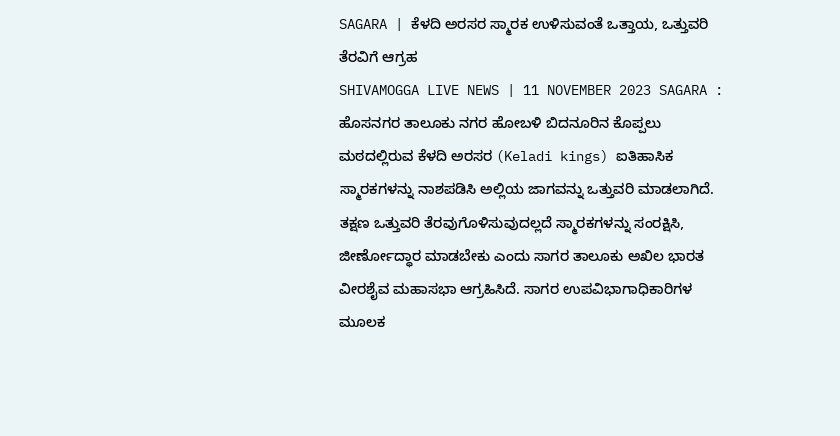SAGARA | ಕೆಳದಿ ಅರಸರ ಸ್ಮಾರಕ ಉಳಿಸುವಂತೆ ಒತ್ತಾಯ, ಒತ್ತುವರಿ ತೆರವಿಗೆ ಆಗ್ರಹ
SHIVAMOGGA LIVE NEWS | 11 NOVEMBER 2023 SAGARA : ಹೊಸನಗರ ತಾಲೂಕು ನಗರ ಹೋಬಳಿ ಬಿದನೂರಿನ ಕೊಪ್ಪಲು ಮಠದಲ್ಲಿರುವ ಕೆಳದಿ ಅರಸರ (Keladi kings) ಐತಿಹಾಸಿಕ ಸ್ಮಾರಕಗಳನ್ನು ನಾಶಪಡಿಸಿ ಅಲ್ಲಿಯ ಜಾಗವನ್ನು ಒತ್ತುವರಿ ಮಾಡಲಾಗಿದೆ. ತಕ್ಷಣ ಒತ್ತುವರಿ ತೆರವುಗೊಳಿಸುವುದಲ್ಲದೆ ಸ್ಮಾರಕಗಳನ್ನು ಸಂರಕ್ಷಿಸಿ, ಜೀರ್ಣೋದ್ಧಾರ ಮಾಡಬೇಕು ಎಂದು ಸಾಗರ ತಾಲೂಕು ಅಖಿಲ ಭಾರತ ವೀರಶೈವ ಮಹಾಸಭಾ ಆಗ್ರಹಿಸಿದೆ. ಸಾಗರ ಉಪವಿಭಾಗಾಧಿಕಾರಿಗಳ ಮೂಲಕ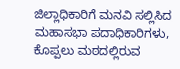ಜಿಲ್ಲಾಧಿಕಾರಿಗೆ ಮನವಿ ಸಲ್ಲಿಸಿದ ಮಹಾಸಭಾ ಪದಾಧಿಕಾರಿಗಳು, ಕೊಪ್ಪಲು ಮಠದಲ್ಲಿರುವ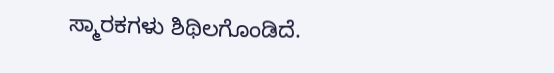ಸ್ಮಾರಕಗಳು ಶಿಥಿಲಗೊಂಡಿದೆ.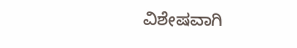ವಿಶೇಷವಾಗಿ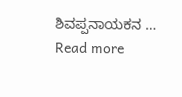ಶಿವಪ್ಪನಾಯಕನ … Read more